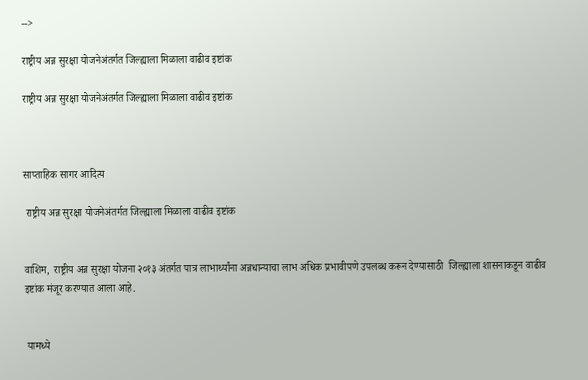-->

राष्ट्रीय अन्न सुरक्षा योजनेअंतर्गत जिल्ह्याला मिळाला वाढीव इष्टांक

राष्ट्रीय अन्न सुरक्षा योजनेअंतर्गत जिल्ह्याला मिळाला वाढीव इष्टांक



साप्ताहिक सागर आदित्य

 राष्ट्रीय अन्न सुरक्षा योजनेअंतर्गत जिल्ह्याला मिळाला वाढीव इष्टांक


वाशिम,  राष्ट्रीय अन्न सुरक्षा योजना २०१३ अंतर्गत पात्र लाभार्थ्यांना अन्नधान्याचा लाभ अधिक प्रभावीपणे उपलब्ध करून देण्यासाठी  जिल्ह्याला शासनाकडून वाढीव इष्टांक मंजूर करण्यात आला आहे.


 यामध्ये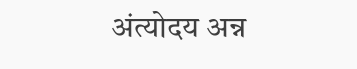अंत्योदय अन्न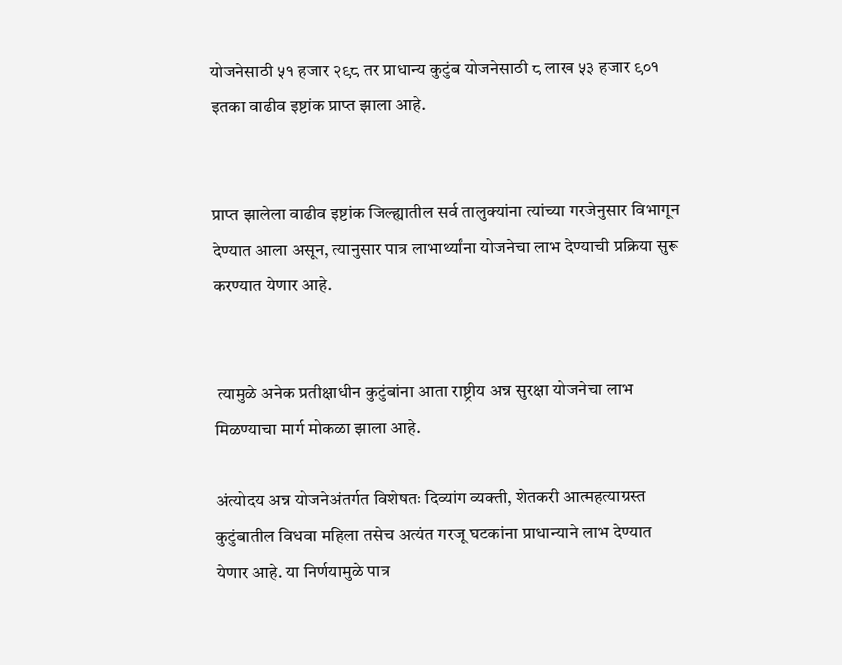योजनेसाठी ५१ हजार २९८ तर प्राधान्य कुटुंब योजनेसाठी ८ लाख ५३ हजार ९०१ इतका वाढीव इष्टांक प्राप्त झाला आहे.


प्राप्त झालेला वाढीव इष्टांक जिल्ह्यातील सर्व तालुक्यांना त्यांच्या गरजेनुसार विभागून देण्यात आला असून, त्यानुसार पात्र लाभार्थ्यांना योजनेचा लाभ देण्याची प्रक्रिया सुरू करण्यात येणार आहे.


 त्यामुळे अनेक प्रतीक्षाधीन कुटुंबांना आता राष्ट्रीय अन्न सुरक्षा योजनेचा लाभ मिळण्याचा मार्ग मोकळा झाला आहे.

अंत्योदय अन्न योजनेअंतर्गत विशेषतः दिव्यांग व्यक्ती, शेतकरी आत्महत्याग्रस्त कुटुंबातील विधवा महिला तसेच अत्यंत गरजू घटकांना प्राधान्याने लाभ देण्यात येणार आहे. या निर्णयामुळे पात्र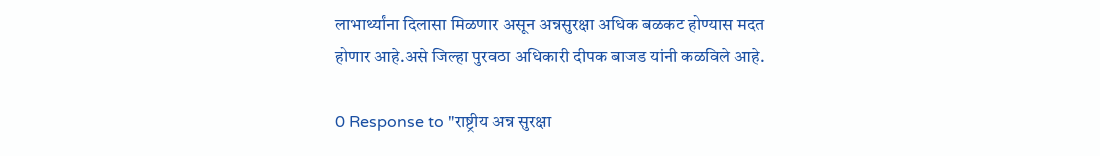लाभार्थ्यांना दिलासा मिळणार असून अन्नसुरक्षा अधिक बळकट होण्यास मदत होणार आहे.असे जिल्हा पुरवठा अधिकारी दीपक बाजड यांनी कळविले आहे.

0 Response to "राष्ट्रीय अन्न सुरक्षा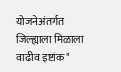योजनेअंतर्गत जिल्ह्याला मिळाला वाढीव इष्टांक"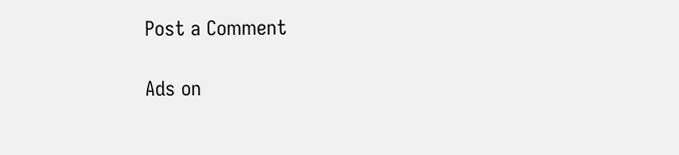Post a Comment

Ads on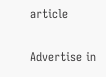article

Advertise in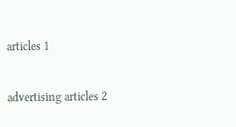articles 1

advertising articles 2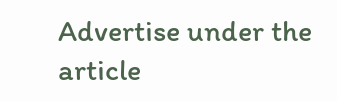Advertise under the article